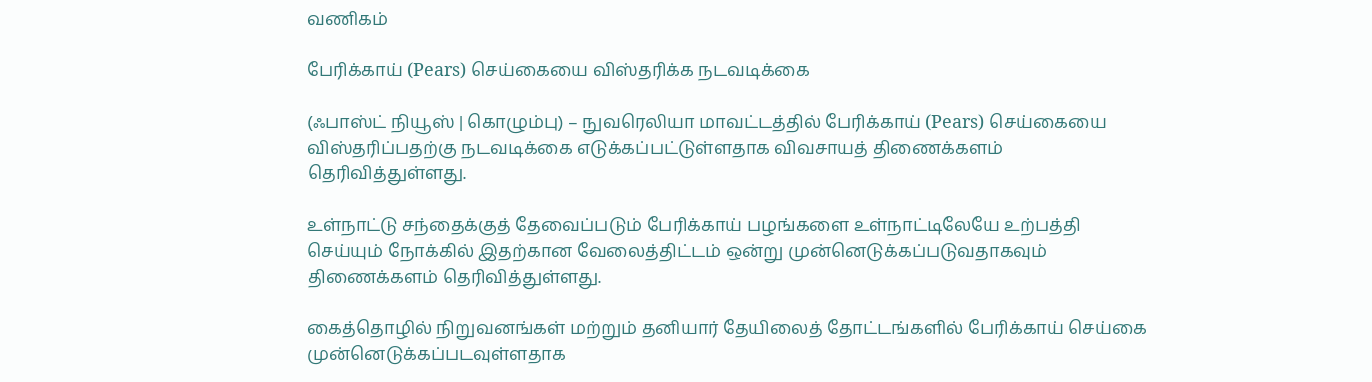வணிகம்

பேரிக்காய் (Pears) செய்கையை விஸ்தரிக்க நடவடிக்கை

(ஃபாஸ்ட் நியூஸ் | கொழும்பு) – நுவரெலியா மாவட்டத்தில் பேரிக்காய் (Pears) செய்கையை விஸ்தரிப்பதற்கு நடவடிக்கை எடுக்கப்பட்டுள்ளதாக விவசாயத் திணைக்களம் தெரிவித்துள்ளது.

உள்நாட்டு சந்தைக்குத் தேவைப்படும் பேரிக்காய் பழங்களை உள்நாட்டிலேயே உற்பத்தி செய்யும் நோக்கில் இதற்கான வேலைத்திட்டம் ஒன்று முன்னெடுக்கப்படுவதாகவும் திணைக்களம் தெரிவித்துள்ளது.

கைத்தொழில் நிறுவனங்கள் மற்றும் தனியார் தேயிலைத் தோட்டங்களில் பேரிக்காய் செய்கை முன்னெடுக்கப்படவுள்ளதாக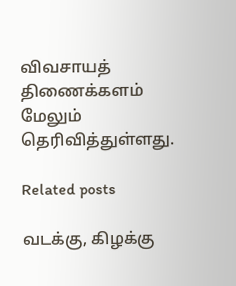விவசாயத் திணைக்களம் மேலும் தெரிவித்துள்ளது.

Related posts

வடக்கு, கிழக்கு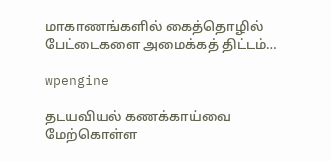மாகாணங்களில் கைத்தொழில் பேட்டைகளை அமைக்கத் திட்டம்…

wpengine

தடயவியல் கணக்காய்வை மேற்கொள்ள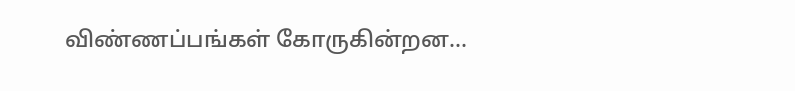விண்ணப்பங்கள் கோருகின்றன…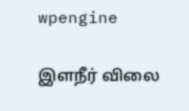wpengine

இளநீர் விலை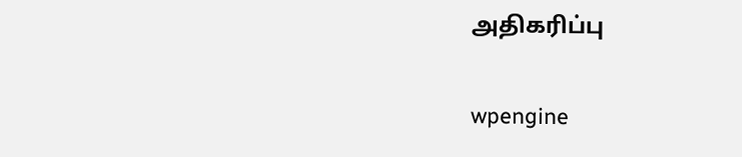அதிகரிப்பு

wpengine